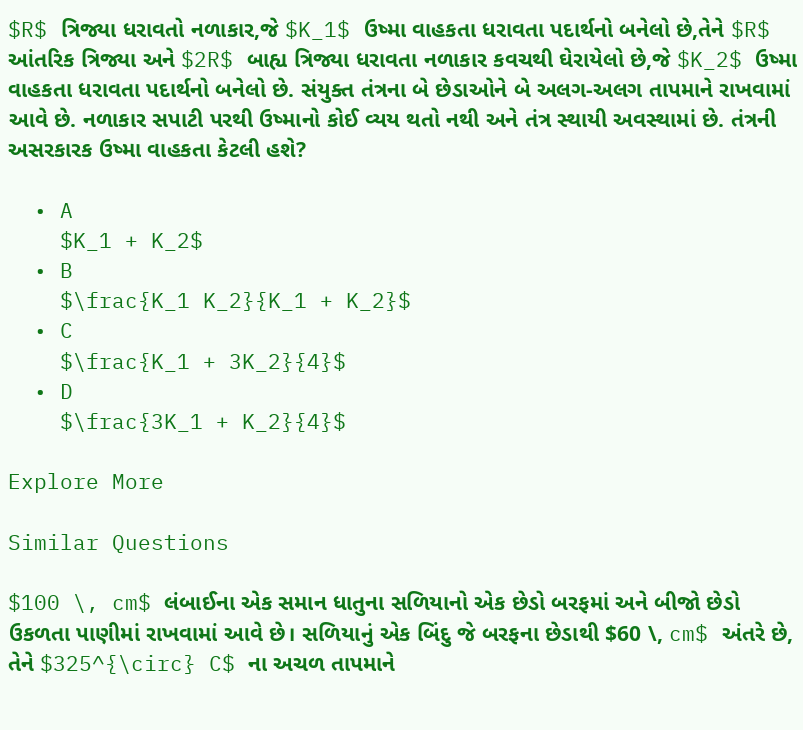$R$ ત્રિજ્યા ધરાવતો નળાકાર,જે $K_1$ ઉષ્મા વાહકતા ધરાવતા પદાર્થનો બનેલો છે,તેને $R$ આંતરિક ત્રિજ્યા અને $2R$ બાહ્ય ત્રિજ્યા ધરાવતા નળાકાર કવચથી ઘેરાયેલો છે,જે $K_2$ ઉષ્મા વાહકતા ધરાવતા પદાર્થનો બનેલો છે. સંયુક્ત તંત્રના બે છેડાઓને બે અલગ-અલગ તાપમાને રાખવામાં આવે છે. નળાકાર સપાટી પરથી ઉષ્માનો કોઈ વ્યય થતો નથી અને તંત્ર સ્થાયી અવસ્થામાં છે. તંત્રની અસરકારક ઉષ્મા વાહકતા કેટલી હશે?

  • A
    $K_1 + K_2$
  • B
    $\frac{K_1 K_2}{K_1 + K_2}$
  • C
    $\frac{K_1 + 3K_2}{4}$
  • D
    $\frac{3K_1 + K_2}{4}$

Explore More

Similar Questions

$100 \, cm$ લંબાઈના એક સમાન ધાતુના સળિયાનો એક છેડો બરફમાં અને બીજો છેડો ઉકળતા પાણીમાં રાખવામાં આવે છે। સળિયાનું એક બિંદુ જે બરફના છેડાથી $60 \, cm$ અંતરે છે, તેને $325^{\circ} C$ ના અચળ તાપમાને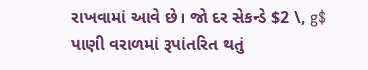રાખવામાં આવે છે। જો દર સેકન્ડે $2 \, g$ પાણી વરાળમાં રૂપાંતરિત થતું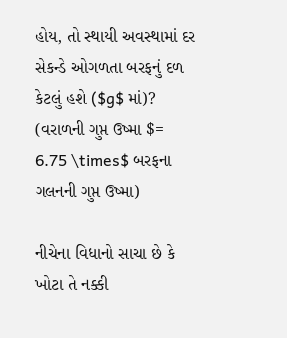હોય, તો સ્થાયી અવસ્થામાં દર સેકન્ડે ઓગળતા બરફનું દળ કેટલું હશે ($g$ માં)? (વરાળની ગુપ્ત ઉષ્મા $= 6.75 \times$ બરફના ગલનની ગુપ્ત ઉષ્મા)

નીચેના વિધાનો સાચા છે કે ખોટા તે નક્કી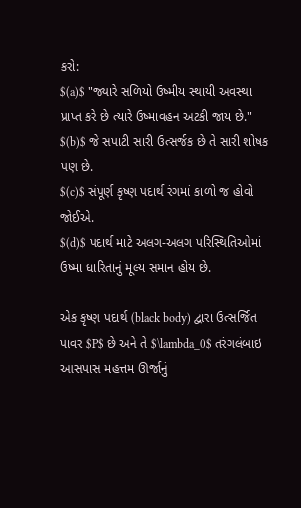કરો:
$(a)$ "જ્યારે સળિયો ઉષ્મીય સ્થાયી અવસ્થા પ્રાપ્ત કરે છે ત્યારે ઉષ્માવહન અટકી જાય છે."
$(b)$ જે સપાટી સારી ઉત્સર્જક છે તે સારી શોષક પણ છે.
$(c)$ સંપૂર્ણ કૃષ્ણ પદાર્થ રંગમાં કાળો જ હોવો જોઈએ.
$(d)$ પદાર્થ માટે અલગ-અલગ પરિસ્થિતિઓમાં ઉષ્મા ધારિતાનું મૂલ્ય સમાન હોય છે.

એક કૃષ્ણ પદાર્થ (black body) દ્વારા ઉત્સર્જિત પાવર $P$ છે અને તે $\lambda_0$ તરંગલંબાઇ આસપાસ મહત્તમ ઊર્જાનું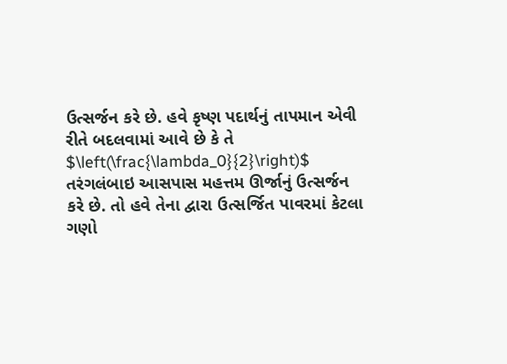ઉત્સર્જન કરે છે. હવે કૃષ્ણ પદાર્થનું તાપમાન એવી રીતે બદલવામાં આવે છે કે તે $\left(\frac{\lambda_0}{2}\right)$ તરંગલંબાઇ આસપાસ મહત્તમ ઊર્જાનું ઉત્સર્જન કરે છે. તો હવે તેના દ્વારા ઉત્સર્જિત પાવરમાં કેટલા ગણો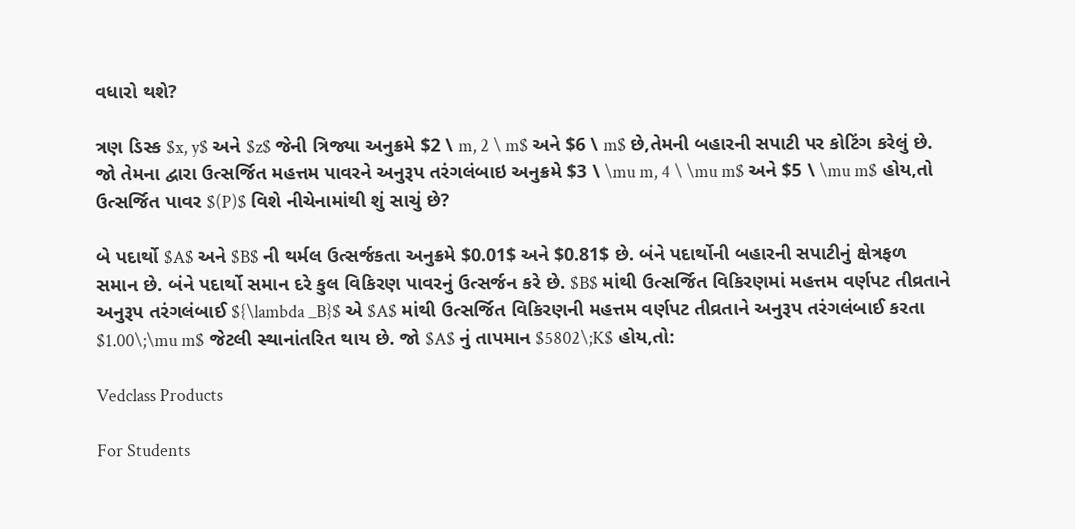વધારો થશે?

ત્રણ ડિસ્ક $x, y$ અને $z$ જેની ત્રિજ્યા અનુક્રમે $2 \ m, 2 \ m$ અને $6 \ m$ છે,તેમની બહારની સપાટી પર કોટિંગ કરેલું છે. જો તેમના દ્વારા ઉત્સર્જિત મહત્તમ પાવરને અનુરૂપ તરંગલંબાઇ અનુક્રમે $3 \ \mu m, 4 \ \mu m$ અને $5 \ \mu m$ હોય,તો ઉત્સર્જિત પાવર $(P)$ વિશે નીચેનામાંથી શું સાચું છે?

બે પદાર્થો $A$ અને $B$ ની થર્મલ ઉત્સર્જકતા અનુક્રમે $0.01$ અને $0.81$ છે. બંને પદાર્થોની બહારની સપાટીનું ક્ષેત્રફળ સમાન છે. બંને પદાર્થો સમાન દરે કુલ વિકિરણ પાવરનું ઉત્સર્જન કરે છે. $B$ માંથી ઉત્સર્જિત વિકિરણમાં મહત્તમ વર્ણપટ તીવ્રતાને અનુરૂપ તરંગલંબાઈ ${\lambda _B}$ એ $A$ માંથી ઉત્સર્જિત વિકિરણની મહત્તમ વર્ણપટ તીવ્રતાને અનુરૂપ તરંગલંબાઈ કરતા $1.00\;\mu m$ જેટલી સ્થાનાંતરિત થાય છે. જો $A$ નું તાપમાન $5802\;K$ હોય,તો:

Vedclass Products

For Students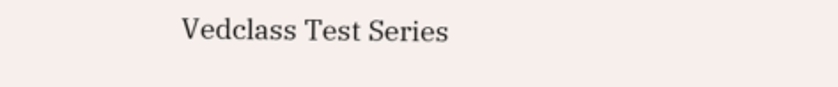Vedclass Test Series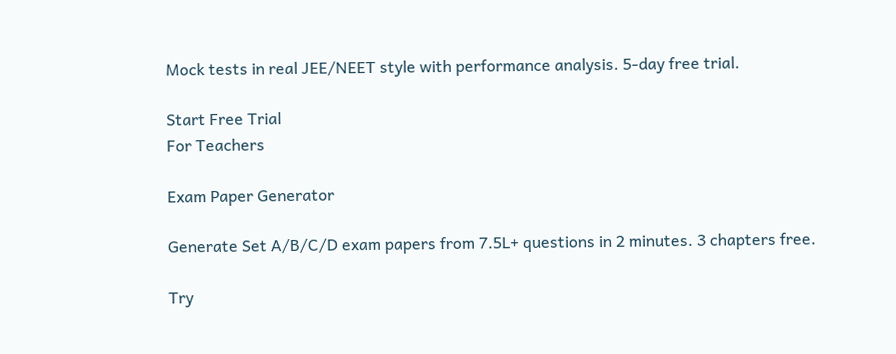Mock tests in real JEE/NEET style with performance analysis. 5-day free trial.

Start Free Trial
For Teachers

Exam Paper Generator

Generate Set A/B/C/D exam papers from 7.5L+ questions in 2 minutes. 3 chapters free.

Try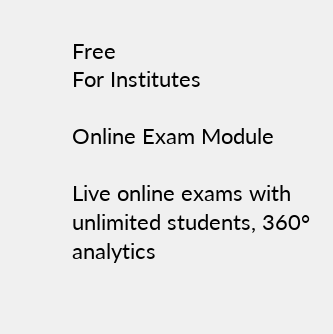Free
For Institutes

Online Exam Module

Live online exams with unlimited students, 360° analytics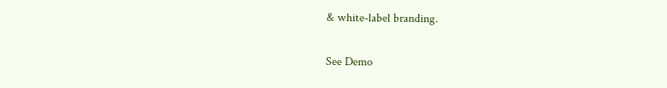& white-label branding.

See Demo